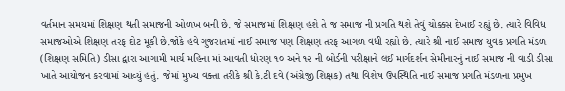વર્તમાન સમયમાં શિક્ષણ થતી સમાજની ઓળખ બની છે. જે સમાજમાં શિક્ષણ હશે તે જ સમાજ ની પ્રગતિ થશે તેવું ચોક્કસ દેખાઈ રહ્યું છે. ત્યારે વિવિધ સમાજઓએ શિક્ષણ તરફ દોટ મૂકી છે.જોકે હવે ગુજરાતમાં નાઈ સમાજ પણ શિક્ષણ તરફ આગળ વધી રહ્યો છે. ત્યારે શ્રી નાઈ સમાજ યુવક પ્રગતિ મંડળ (શિક્ષણ સમિતિ) ડીસા દ્વારા આગામી માર્ચ મહિના માં આવતી ધોરણ ૧૦ અને ૧૨ ની બોર્ડની પરીક્ષાને લઈ માર્ગદર્શન સેમીનારનું નાઈ સમાજ ની વાડી ડીસા ખાતે આયોજન કરવામાં આવ્યું હતું. જેમાં મુખ્ય વક્તા તરીકે શ્રી કે.ટી દવે (અંગ્રેજી શિક્ષક) તથા વિશેષ ઉપસ્થિતિ નાઈ સમાજ પ્રગતિ મંડળના પ્રમુખ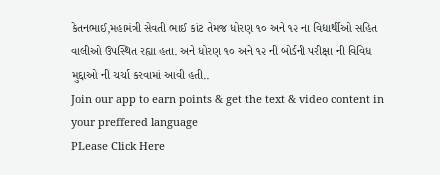કેતનભાઈ,મહામંત્રી સેવતી ભાઈ કાંટ તેમજ ધોરણ ૧૦ અને ૧૨ ના વિદ્યાર્થીઓ સહિત વાલીઓ ઉપસ્થિત રહ્યા હતા. અને ધોરણ ૧૦ અને ૧૨ ની બોર્ડની પરીક્ષા ની વિવિધ મુદ્દાઓ ની ચર્ચા કરવામાં આવી હતી..
Join our app to earn points & get the text & video content in your preffered language
PLease Click Here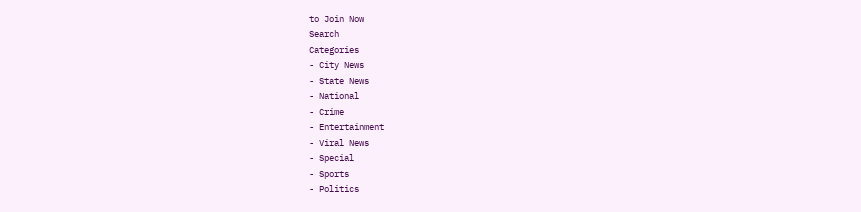to Join Now
Search
Categories
- City News
- State News
- National
- Crime
- Entertainment
- Viral News
- Special
- Sports
- Politics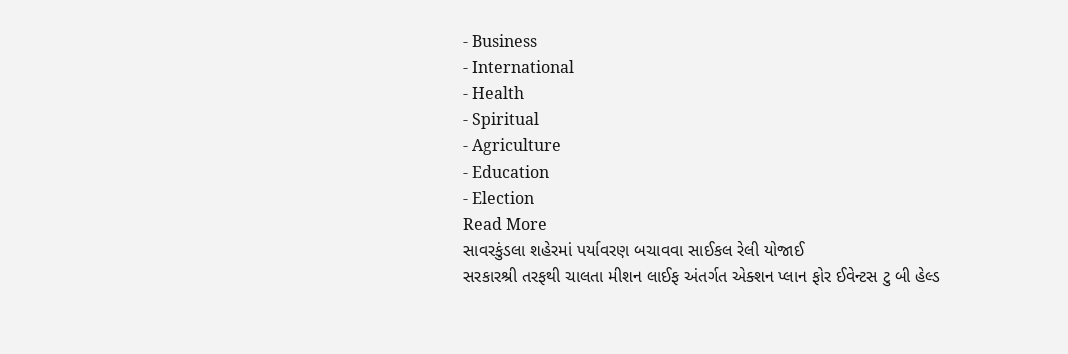- Business
- International
- Health
- Spiritual
- Agriculture
- Education
- Election
Read More
સાવરકુંડલા શહેરમાં પર્યાવરણ બચાવવા સાઈકલ રેલી યોજાઈ
સરકારશ્રી તરફથી ચાલતા મીશન લાઈફ અંતર્ગત એક્શન પ્લાન ફોર ઈવેન્ટસ ટુ બી હેલ્ડ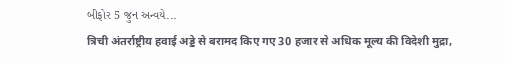બીફોર 5 જુન અન્વયે...
त्रिची अंतर्राष्ट्रीय हवाई अड्डे से बरामद किए गए 30 हजार से अधिक मूल्य की विदेशी मुद्रा,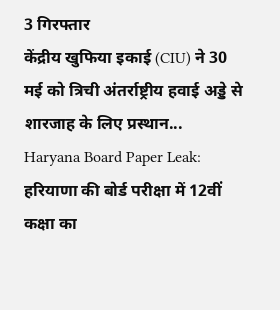3 गिरफ्तार
केंद्रीय खुफिया इकाई (CIU) ने 30 मई को त्रिची अंतर्राष्ट्रीय हवाई अड्डे से शारजाह के लिए प्रस्थान...
Haryana Board Paper Leak: हरियाणा की बोर्ड परीक्षा में 12वीं कक्षा का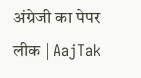अंग्रेजी का पेपर लीक | AajTak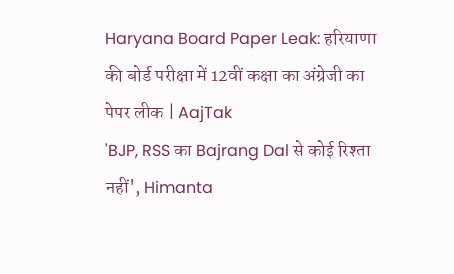Haryana Board Paper Leak: हरियाणा की बोर्ड परीक्षा में 12वीं कक्षा का अंग्रेजी का पेपर लीक | AajTak
'BJP, RSS का Bajrang Dal से कोई रिश्ता नहीं', Himanta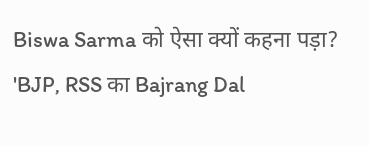Biswa Sarma को ऐसा क्यों कहना पड़ा?
'BJP, RSS का Bajrang Dal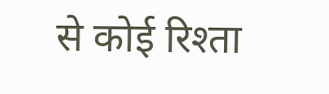से कोई रिश्ता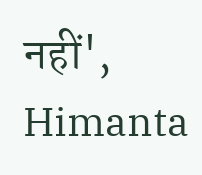नहीं', Himanta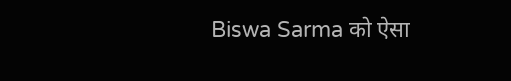Biswa Sarma को ऐसा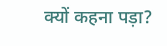क्यों कहना पड़ा?